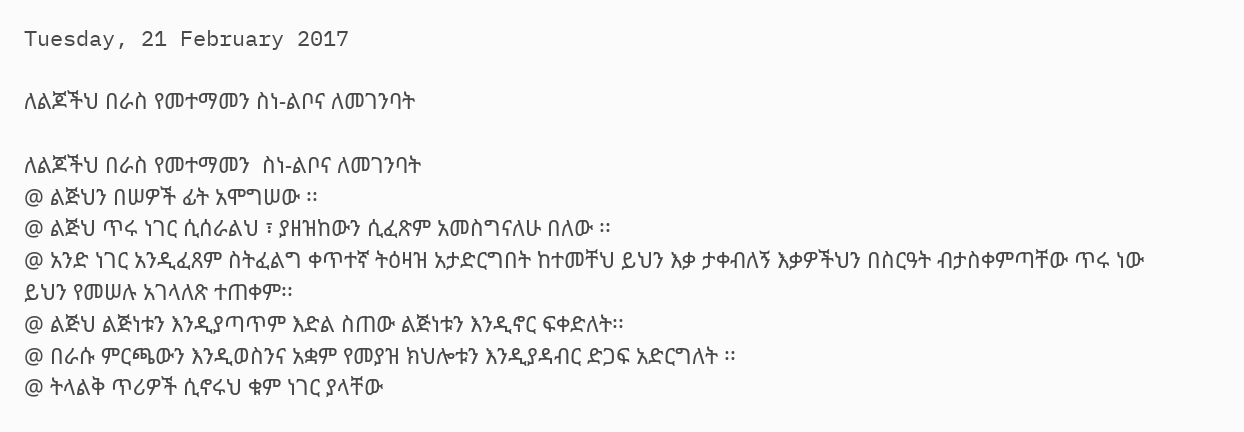Tuesday, 21 February 2017

ለልጆችህ በራስ የመተማመን ስነ-ልቦና ለመገንባት

ለልጆችህ በራስ የመተማመን  ስነ-ልቦና ለመገንባት
@ ልጅህን በሠዎች ፊት አሞግሠው ፡፡
@ ልጅህ ጥሩ ነገር ሲሰራልህ ፣ ያዘዝከውን ሲፈጽም አመስግናለሁ በለው ፡፡
@ አንድ ነገር አንዲፈጸም ስትፈልግ ቀጥተኛ ትዕዛዝ አታድርግበት ከተመቸህ ይህን እቃ ታቀብለኝ እቃዎችህን በስርዓት ብታስቀምጣቸው ጥሩ ነው ይህን የመሠሉ አገላለጽ ተጠቀም፡፡
@ ልጅህ ልጅነቱን እንዲያጣጥም እድል ስጠው ልጅነቱን እንዲኖር ፍቀድለት፡፡
@ በራሱ ምርጫውን እንዲወስንና አቋም የመያዝ ክህሎቱን እንዲያዳብር ድጋፍ አድርግለት ፡፡
@ ትላልቅ ጥሪዎች ሲኖሩህ ቁም ነገር ያላቸው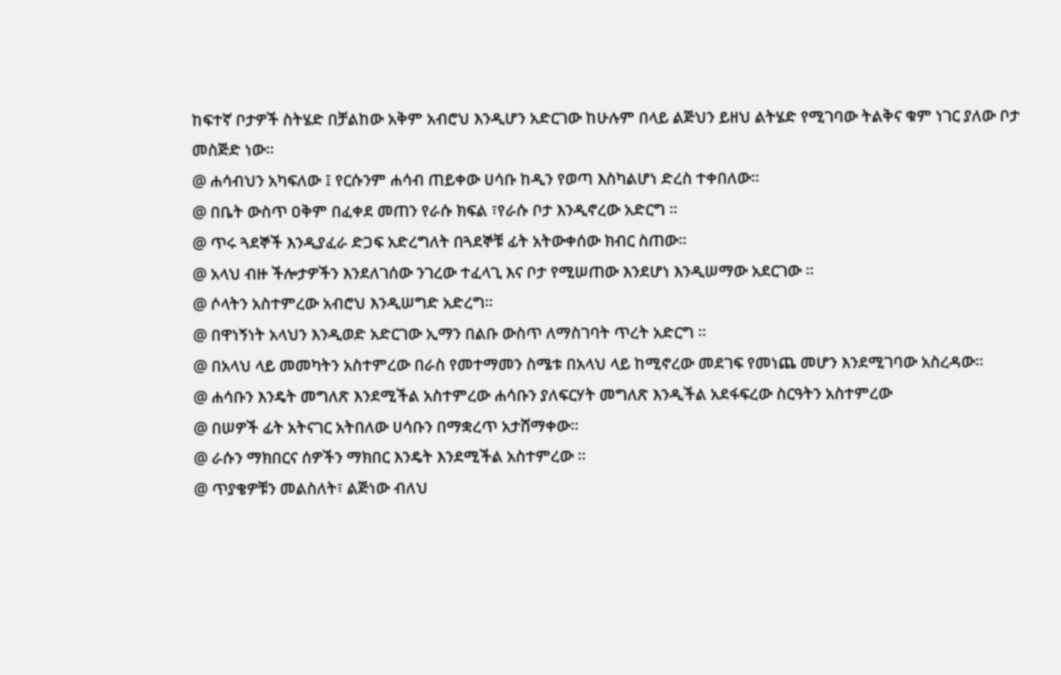ከፍተኛ ቦታዎች ስትሄድ በቻልከው አቅም አብሮህ እንዲሆን አድርገው ከሁሉም በላይ ልጅህን ይዘህ ልትሄድ የሚገባው ትልቅና ቁም ነገር ያለው ቦታ መስጅድ ነው።
@ ሐሳብህን አካፍለው ፤ የርሱንም ሐሳብ ጠይቀው ሀሳቡ ከዲን የወጣ እስካልሆነ ድረስ ተቀበለው፡፡
@ በቤት ውስጥ ዐቅም በፈቀደ መጠን የራሱ ክፍል ፣የራሱ ቦታ እንዲኖረው አድርግ ፡፡
@ ጥሩ ጓደኞች እንዲያፈራ ድጋፍ አድረግለት በጓደኞቹ ፊት አትውቀሰው ክብር ስጠው፡፡
@ አላህ ብዙ ችሎታዎችን እንደለገሰው ንገረው ተፈላጊ እና ቦታ የሚሠጠው እንደሆነ እንዲሠማው አደርገው ፡፡
@ ሶላትን አስተምረው አብሮህ እንዲሠግድ አድረግ፡፡
@ በዋነኝነት አላህን እንዲወድ አድርገው ኢማን በልቡ ውስጥ ለማስገባት ጥረት አድርግ ፡፡
@ በአላህ ላይ መመካትን አስተምረው በራስ የመተማመን ስሜቱ በአላህ ላይ ከሚኖረው መደገፍ የመነጨ መሆን እንደሚገባው አስረዳው።
@ ሐሳቡን እንዴት መግለጽ እንደሚችል አስተምረው ሐሳቡን ያለፍርሃት መግለጽ እንዲችል አደፋፍረው ስርዓትን አስተምረው
@ በሠዎች ፊት አትናገር አትበለው ሀሳቡን በማቋረጥ አታሸማቀው።
@ ራሱን ማክበርና ሰዎችን ማክበር እንዴት እንደሚችል አስተምረው ፡፡
@ ጥያቄዎቹን መልስለት፣ ልጅነው ብለህ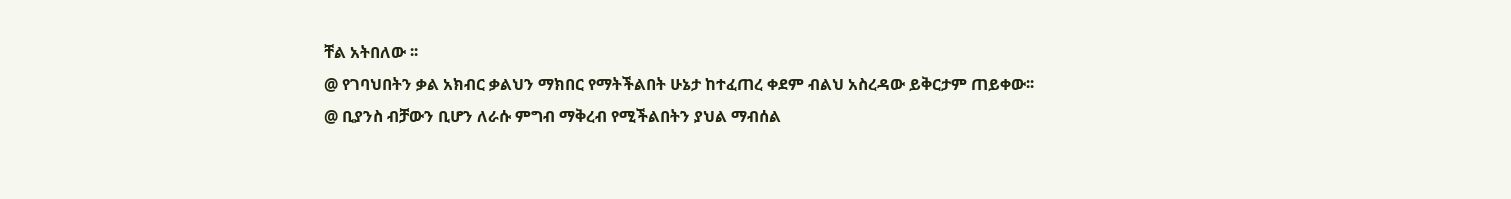ቸል አትበለው ፡፡
@ የገባህበትን ቃል አክብር ቃልህን ማክበር የማትችልበት ሁኔታ ከተፈጠረ ቀደም ብልህ አስረዳው ይቅርታም ጠይቀው፡፡
@ ቢያንስ ብቻውን ቢሆን ለራሱ ምግብ ማቅረብ የሚችልበትን ያህል ማብሰል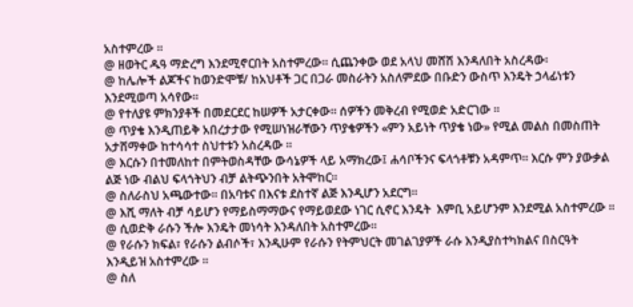አስተምረው ፡፡
@ ዘወትር ዱዓ ማድረግ እንደሚኖርበት አስተምረው። ሲጨንቀው ወደ አላህ መሸሽ እንዳለበት አስረዳው፡
@ ከሌሎች ልጆችና ከወንድሞቹ/ ከአህቶች ጋር በጋራ መስራትን አስለምደው በቡድን ውስጥ እንዴት ኃላፊነቱን እንደሚወጣ አሳየው፡፡
@ የተለያዩ ምክንያቶች በመደርደር ከሠዎች አታርቀው። ሰዎችን መቅረብ የሚወድ አድርገው ፡፡
@ ጥያቄ እንዲጠይቅ አበረታታው የሚሠነዝራቸውን ጥያቄዎችን «ምን አይነት ጥያቄ ነው» የሚል መልስ በመስጠት አታሸማቀው ከተሳሳተ ስህተቱን አስረዳው ፡፡
@ እርሱን በተመለከተ በምትወስዳቸው ውሳኔዎች ላይ አማክረው፤ ሐሳቦችንና ፍላጎቶቹን አዳምጥ። እርሱ ምን ያውቃል ልጅ ነው ብልህ ፍላጎትህን ብቻ ልትጭንበት አትሞከር።
@ ስለራስህ አጫውተው። በአባቱና በእናቱ ደስተኛ ልጅ እንዲሆን አደርግ።
@ እሺ ማለት ብቻ ሳይሆን የማይስማማውና የማይወደው ነገር ሲኖር እንዴት  እምቢ አይሆንም እንደሚል አስተምረው ፡፡
@ ሲወድቅ ራሱን ችሎ እንዴት መነሳት እንዳለበት አስተምረው፡፡
@ የራሱን ክፍል፣ የራሱን ልብሶች፣ እንዲሁም የራሱን የትምህርት መገልገያዎች ራሱ እንዲያስተካክልና በስርዓት እንዲይዝ አስተምረው ፡፡
@ ስለ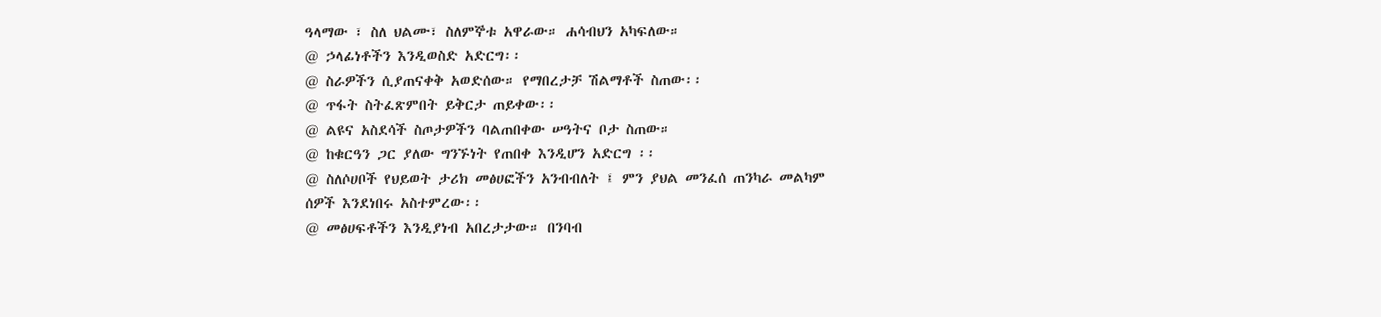ዓላማው ፣ ስለ ህልሙ፣ ስለምኞቱ አዋራው። ሐሳብህን አካፍለው።
@ ኃላፊነቶችን እንዲወስድ አድርግ፡፡
@ ስራዎችን ሲያጠናቀቅ አወድሰው። የማበረታቻ ሽልማቶች ስጠው፡፡
@ ጥፋት ስትፈጽምበት ይቅርታ ጠይቀው፡፡
@ ልዩና አስደሳች ስጦታዎችን ባልጠበቀው ሠዓትና ቦታ ስጠው።
@ ከቁርዓን ጋር ያለው ግንኙነት የጠበቀ እንዲሆን አድርግ ፡፡
@ ስለሶሀቦች የህይወት ታሪክ መፅሀፎችን አንብብለት ፤ ምን ያህል መንፈሰ ጠንካራ መልካም ሰዎች እንደነበሩ አስተምረው፡፡
@ መፅሀፍቶችን እንዲያነብ አበረታታው። በንባብ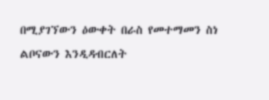በሚያገኘውን ዕውቀት በራስ የመተማመን ስነ ልቦናውን እንዲዳብርለት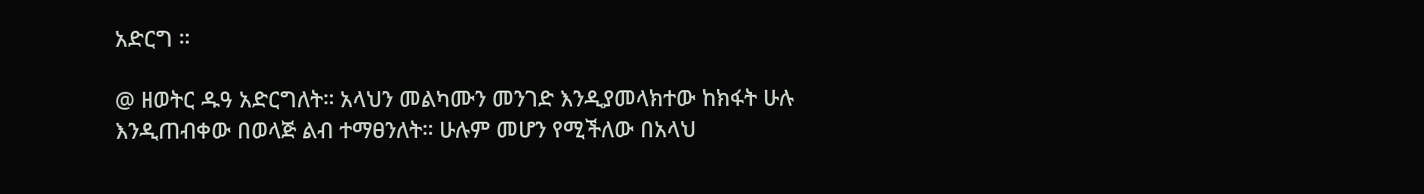አድርግ ።

@ ዘወትር ዱዓ አድርግለት። አላህን መልካሙን መንገድ እንዲያመላክተው ከክፋት ሁሉ እንዲጠብቀው በወላጅ ልብ ተማፀንለት። ሁሉም መሆን የሚችለው በአላህ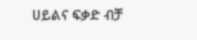ሀይልና ፍቃድ ብቻ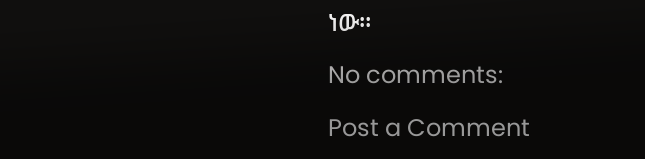ነው።

No comments:

Post a Comment